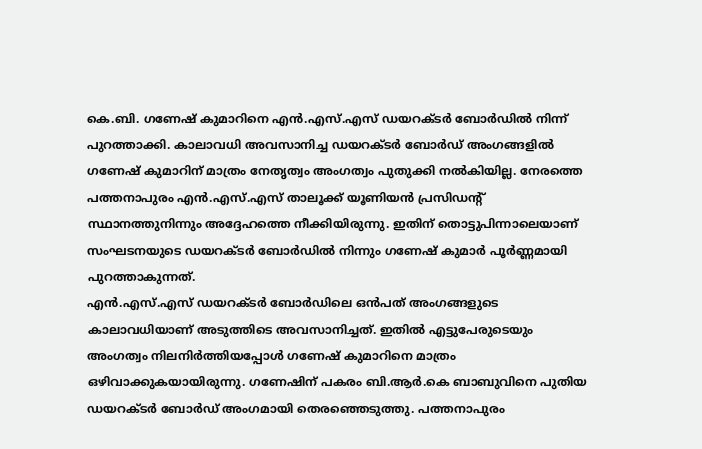കെ.ബി. ഗണേഷ് കുമാറിനെ എൻ.എസ്.എസ് ഡയറക്ടർ ബോർഡിൽ നിന്ന് പുറത്താക്കി. കാലാവധി അവസാനിച്ച ഡയറക്ടർ ബോർഡ് അംഗങ്ങളിൽ ഗണേഷ് കുമാറിന് മാത്രം നേതൃത്വം അംഗത്വം പുതുക്കി നൽകിയില്ല. നേരത്തെ പത്തനാപുരം എൻ.എസ്.എസ് താലൂക്ക് യൂണിയൻ പ്രസിഡന്റ് സ്ഥാനത്തുനിന്നും അദ്ദേഹത്തെ നീക്കിയിരുന്നു. ഇതിന് തൊട്ടുപിന്നാലെയാണ് സംഘടനയുടെ ഡയറക്ടർ ബോർഡിൽ നിന്നും ഗണേഷ് കുമാർ പൂർണ്ണമായി പുറത്താകുന്നത്.
എൻ.എസ്.എസ് ഡയറക്ടർ ബോർഡിലെ ഒൻപത് അംഗങ്ങളുടെ കാലാവധിയാണ് അടുത്തിടെ അവസാനിച്ചത്. ഇതിൽ എട്ടുപേരുടെയും അംഗത്വം നിലനിർത്തിയപ്പോൾ ഗണേഷ് കുമാറിനെ മാത്രം ഒഴിവാക്കുകയായിരുന്നു. ഗണേഷിന് പകരം ബി.ആർ.കെ ബാബുവിനെ പുതിയ ഡയറക്ടർ ബോർഡ് അംഗമായി തെരഞ്ഞെടുത്തു. പത്തനാപുരം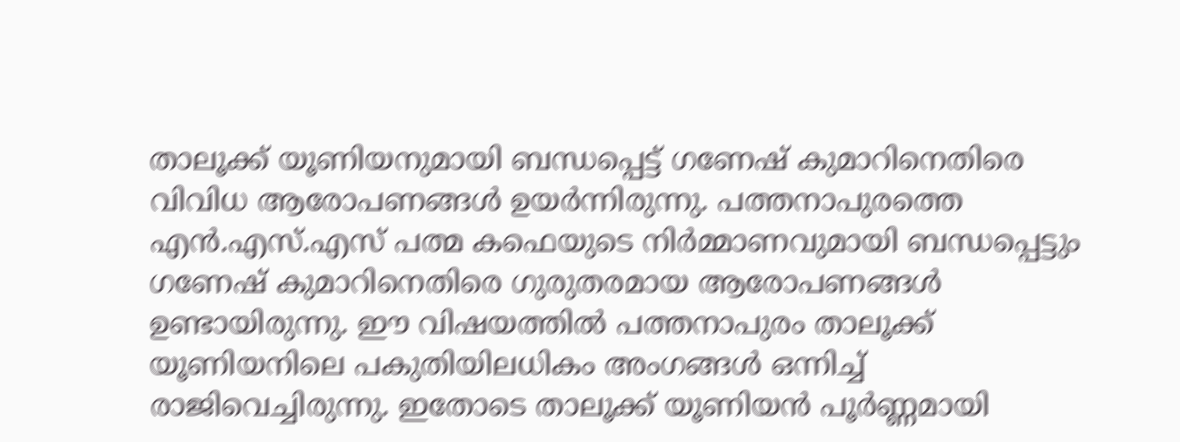താലൂക്ക് യൂണിയനുമായി ബന്ധപ്പെട്ട് ഗണേഷ് കുമാറിനെതിരെ വിവിധ ആരോപണങ്ങൾ ഉയർന്നിരുന്നു. പത്തനാപുരത്തെ എൻ.എസ്.എസ് പത്മ കഫെയുടെ നിർമ്മാണവുമായി ബന്ധപ്പെട്ടും ഗണേഷ് കുമാറിനെതിരെ ഗുരുതരമായ ആരോപണങ്ങൾ ഉണ്ടായിരുന്നു. ഈ വിഷയത്തിൽ പത്തനാപുരം താലൂക്ക് യൂണിയനിലെ പകുതിയിലധികം അംഗങ്ങൾ ഒന്നിച്ച് രാജിവെച്ചിരുന്നു. ഇതോടെ താലൂക്ക് യൂണിയൻ പൂർണ്ണമായി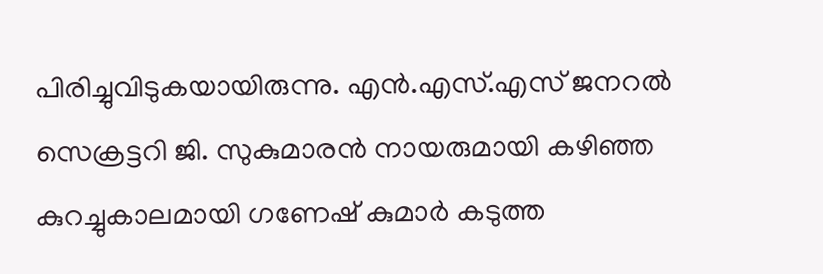പിരിച്ചുവിടുകയായിരുന്നു. എൻ.എസ്.എസ് ജനറൽ സെക്രട്ടറി ജി. സുകുമാരൻ നായരുമായി കഴിഞ്ഞ കുറച്ചുകാലമായി ഗണേഷ് കുമാർ കടുത്ത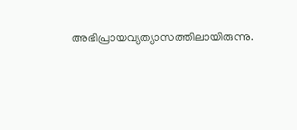അഭിപ്രായവ്യത്യാസത്തിലായിരുന്നു.